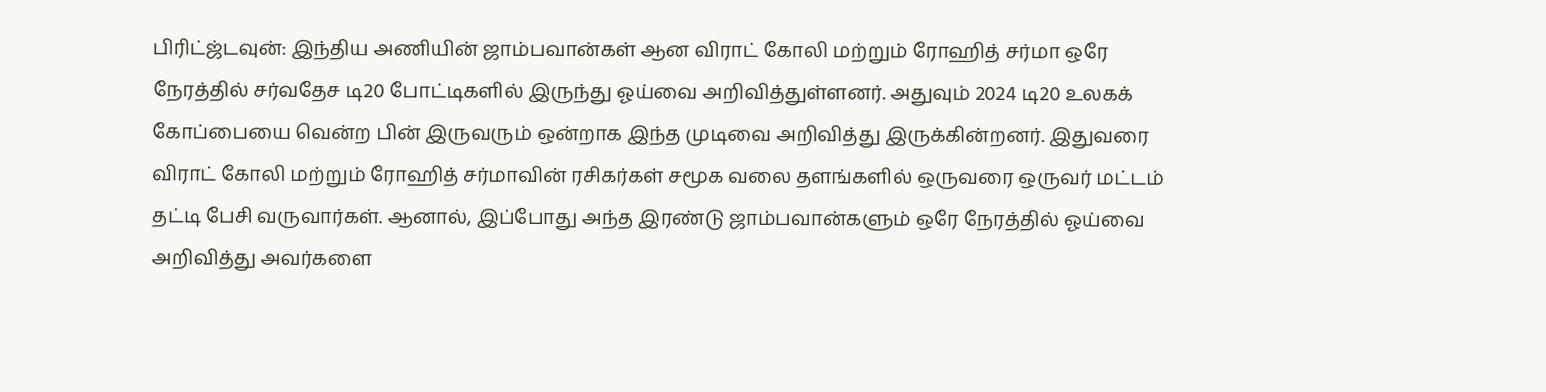பிரிட்ஜ்டவுன்: இந்திய அணியின் ஜாம்பவான்கள் ஆன விராட் கோலி மற்றும் ரோஹித் சர்மா ஒரே நேரத்தில் சர்வதேச டி20 போட்டிகளில் இருந்து ஓய்வை அறிவித்துள்ளனர். அதுவும் 2024 டி20 உலகக் கோப்பையை வென்ற பின் இருவரும் ஒன்றாக இந்த முடிவை அறிவித்து இருக்கின்றனர். இதுவரை விராட் கோலி மற்றும் ரோஹித் சர்மாவின் ரசிகர்கள் சமூக வலை தளங்களில் ஒருவரை ஒருவர் மட்டம் தட்டி பேசி வருவார்கள். ஆனால், இப்போது அந்த இரண்டு ஜாம்பவான்களும் ஒரே நேரத்தில் ஓய்வை அறிவித்து அவர்களை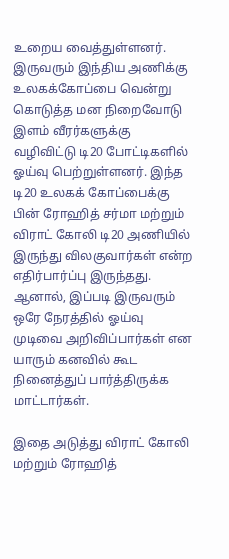உறைய வைத்துள்ளனர்.
இருவரும் இந்திய அணிக்கு உலகக்கோப்பை வென்று கொடுத்த மன நிறைவோடு இளம் வீரர்களுக்கு வழிவிட்டு டி20 போட்டிகளில் ஓய்வு பெற்றுள்ளனர். இந்த டி20 உலகக் கோப்பைக்கு பின் ரோஹித் சர்மா மற்றும் விராட் கோலி டி20 அணியில் இருந்து விலகுவார்கள் என்ற எதிர்பார்ப்பு இருந்தது. ஆனால், இப்படி இருவரும் ஒரே நேரத்தில் ஓய்வு முடிவை அறிவிப்பார்கள் என யாரும் கனவில் கூட நினைத்துப் பார்த்திருக்க மாட்டார்கள்.

இதை அடுத்து விராட் கோலி மற்றும் ரோஹித்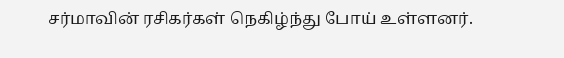சர்மாவின் ரசிகர்கள் நெகிழ்ந்து போய் உள்ளனர்.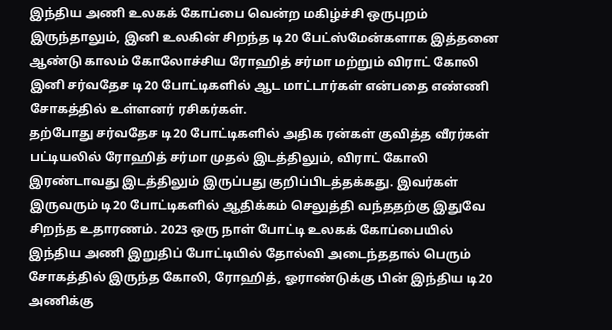இந்திய அணி உலகக் கோப்பை வென்ற மகிழ்ச்சி ஒருபுறம் இருந்தாலும், இனி உலகின் சிறந்த டி20 பேட்ஸ்மேன்களாக இத்தனை ஆண்டு காலம் கோலோச்சிய ரோஹித் சர்மா மற்றும் விராட் கோலி இனி சர்வதேச டி20 போட்டிகளில் ஆட மாட்டார்கள் என்பதை எண்ணி சோகத்தில் உள்ளனர் ரசிகர்கள்.
தற்போது சர்வதேச டி20 போட்டிகளில் அதிக ரன்கள் குவித்த வீரர்கள் பட்டியலில் ரோஹித் சர்மா முதல் இடத்திலும், விராட் கோலி இரண்டாவது இடத்திலும் இருப்பது குறிப்பிடத்தக்கது. இவர்கள் இருவரும் டி20 போட்டிகளில் ஆதிக்கம் செலுத்தி வந்ததற்கு இதுவே சிறந்த உதாரணம். 2023 ஒரு நாள் போட்டி உலகக் கோப்பையில் இந்திய அணி இறுதிப் போட்டியில் தோல்வி அடைந்ததால் பெரும் சோகத்தில் இருந்த கோலி, ரோஹித், ஓராண்டுக்கு பின் இந்திய டி20 அணிக்கு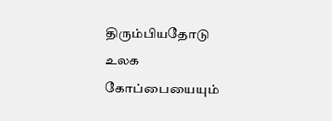திரும்பியதோடு உலக கோப்பையையும்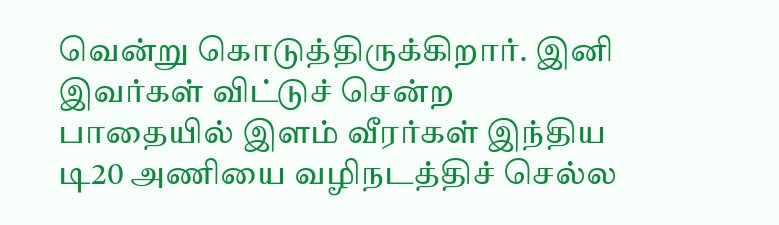வென்று கொடுத்திருக்கிறார். இனி இவர்கள் விட்டுச் சென்ற பாதையில் இளம் வீரர்கள் இந்திய டி20 அணியை வழிநடத்திச் செல்ல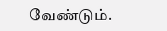வேண்டும்.